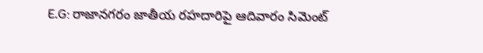E.G: రాజానగరం జాతీయ రహదారిపై ఆదివారం సిమెంట్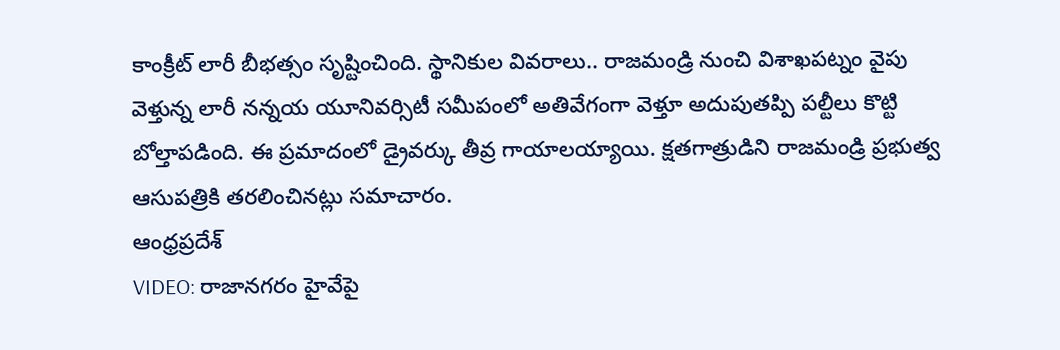కాంక్రీట్ లారీ బీభత్సం సృష్టించింది. స్థానికుల వివరాలు.. రాజమండ్రి నుంచి విశాఖపట్నం వైపు వెళ్తున్న లారీ నన్నయ యూనివర్సిటీ సమీపంలో అతివేగంగా వెళ్తూ అదుపుతప్పి పల్టీలు కొట్టి బోల్తాపడింది. ఈ ప్రమాదంలో డ్రైవర్కు తీవ్ర గాయాలయ్యాయి. క్షతగాత్రుడిని రాజమండ్రి ప్రభుత్వ ఆసుపత్రికి తరలించినట్లు సమాచారం.
ఆంధ్రప్రదేశ్
VIDEO: రాజానగరం హైవేపై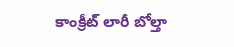కాంక్రీట్ లారీ బోల్తా